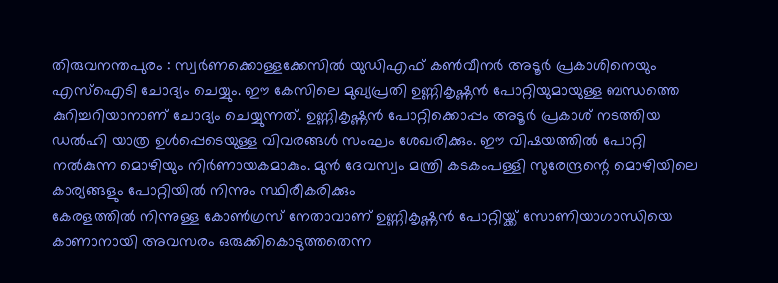തിരുവനന്തപുരം : സ്വർണക്കൊള്ളക്കേസിൽ യുഡിഎഫ് കൺവീനർ അടൂർ പ്രകാശിനെയും എസ്ഐടി ചോദ്യം ചെയ്യും. ഈ കേസിലെ മുഖ്യപ്രതി ഉണ്ണികൃഷ്ണൻ പോറ്റിയുമായുള്ള ബന്ധത്തെ കുറിച്ചറിയാനാണ് ചോദ്യം ചെയ്യുന്നത്. ഉണ്ണികൃഷ്ണൻ പോറ്റിക്കൊപ്പം അടൂർ പ്രകാശ് നടത്തിയ ഡൽഹി യാത്ര ഉൾപ്പെടെയുള്ള വിവരങ്ങൾ സംഘം ശേഖരിക്കും. ഈ വിഷയത്തിൽ പോറ്റി നൽകുന്ന മൊഴിയും നിർണായകമാകും. മുൻ ദേവസ്വം മന്ത്രി കടകംപള്ളി സുരേന്ദ്രന്റെ മൊഴിയിലെ കാര്യങ്ങളും പോറ്റിയിൽ നിന്നും സ്ഥിരീകരിക്കും
കേരളത്തിൽ നിന്നുള്ള കോൺഗ്രസ് നേതാവാണ് ഉണ്ണികൃഷ്ണൻ പോറ്റിയ്ക്ക് സോണിയാഗാന്ധിയെ കാണാനായി അവസരം ഒരുക്കികൊടുത്തതെന്ന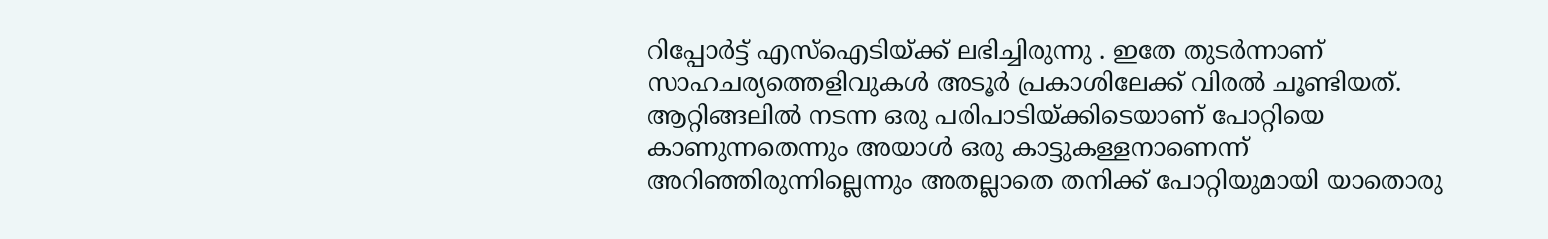റിപ്പോർട്ട് എസ്ഐടിയ്ക്ക് ലഭിച്ചിരുന്നു . ഇതേ തുടർന്നാണ് സാഹചര്യത്തെളിവുകൾ അടൂർ പ്രകാശിലേക്ക് വിരൽ ചൂണ്ടിയത്. ആറ്റിങ്ങലിൽ നടന്ന ഒരു പരിപാടിയ്ക്കിടെയാണ് പോറ്റിയെ കാണുന്നതെന്നും അയാൾ ഒരു കാട്ടുകള്ളനാണെന്ന് അറിഞ്ഞിരുന്നില്ലെന്നും അതല്ലാതെ തനിക്ക് പോറ്റിയുമായി യാതൊരു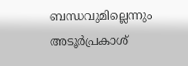ബന്ധവുമില്ലെന്നും അടൂർപ്രകാശ്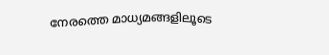നേരത്തെ മാധ്യമങ്ങളിലൂടെ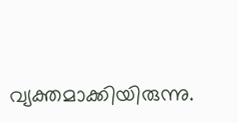വ്യക്തമാക്കിയിരുന്നു.